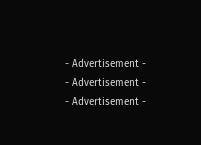- Advertisement -
- Advertisement -
- Advertisement -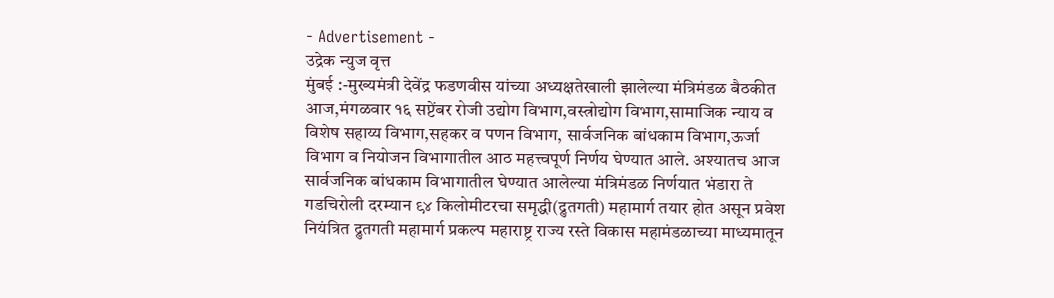- Advertisement -
उद्रेक न्युज वृत्त
मुंबई :-मुख्यमंत्री देवेंद्र फडणवीस यांच्या अध्यक्षतेखाली झालेल्या मंत्रिमंडळ बैठकीत आज,मंगळवार १६ सप्टेंबर रोजी उद्योग विभाग,वस्त्रोद्योग विभाग,सामाजिक न्याय व विशेष सहाय्य विभाग,सहकर व पणन विभाग, सार्वजनिक बांधकाम विभाग,ऊर्जा विभाग व नियोजन विभागातील आठ महत्त्वपूर्ण निर्णय घेण्यात आले. अश्यातच आज सार्वजनिक बांधकाम विभागातील घेण्यात आलेल्या मंत्रिमंडळ निर्णयात भंडारा ते गडचिरोली दरम्यान ९४ किलोमीटरचा समृद्धी(द्रुतगती) महामार्ग तयार होत असून प्रवेश नियंत्रित द्रुतगती महामार्ग प्रकल्प महाराष्ट्र राज्य रस्ते विकास महामंडळाच्या माध्यमातून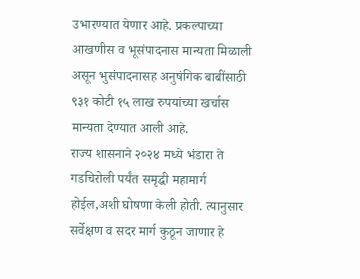उभारण्यात येणार आहे. प्रकल्पाच्या आखणीस व भूसंपादनास मान्यता मिळाली असून भुसंपादनासह अनुषंगिक बाबींसाठी ९३१ कोटी १५ लाख रुपयांच्या खर्चास मान्यता देण्यात आली आहे.
राज्य शासनाने २०२४ मध्ये भंडारा ते गडचिरोली पर्यंत समृद्धी महामार्ग होईल,अशी घोषणा केली होती. त्यानुसार सर्वेक्षण व सदर मार्ग कुठून जाणार हे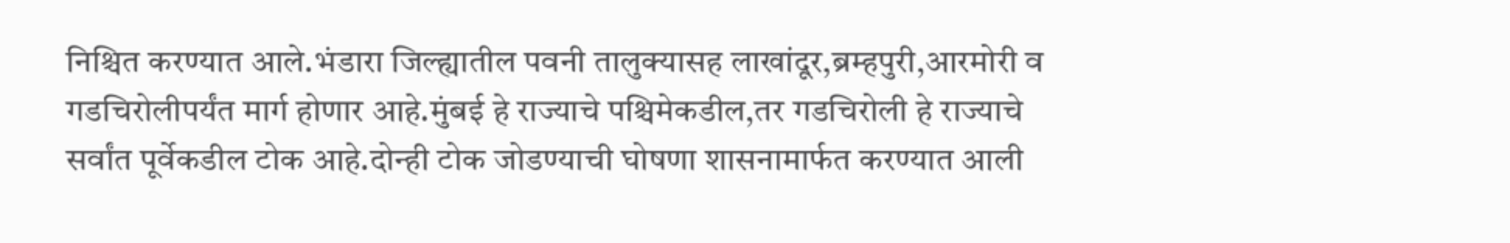निश्चित करण्यात आले.भंडारा जिल्ह्यातील पवनी तालुक्यासह लाखांदूर,ब्रम्हपुरी,आरमोरी व गडचिरोलीपर्यंत मार्ग होणार आहे.मुंबई हे राज्याचे पश्चिमेकडील,तर गडचिरोली हे राज्याचे सर्वांत पूर्वेकडील टोक आहे.दोन्ही टोक जोडण्याची घोषणा शासनामार्फत करण्यात आली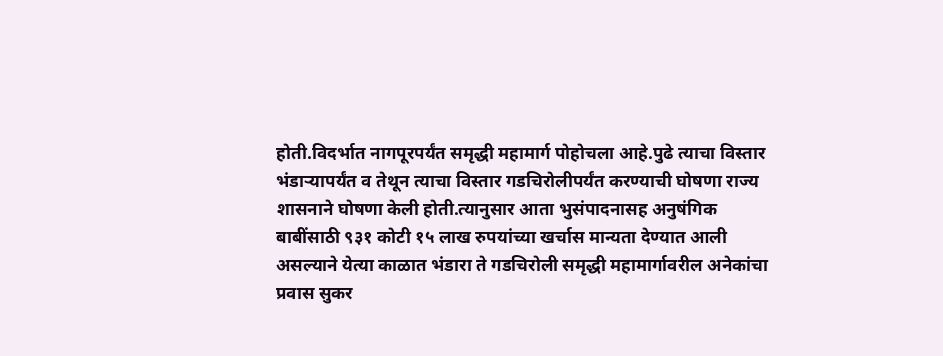होती.विदर्भात नागपूरपर्यंत समृद्धी महामार्ग पोहोचला आहे.पुढे त्याचा विस्तार भंडाऱ्यापर्यंत व तेथून त्याचा विस्तार गडचिरोलीपर्यंत करण्याची घोषणा राज्य शासनाने घोषणा केली होती.त्यानुसार आता भुसंपादनासह अनुषंगिक बाबींसाठी ९३१ कोटी १५ लाख रुपयांच्या खर्चास मान्यता देण्यात आली असल्याने येत्या काळात भंडारा ते गडचिरोली समृद्धी महामार्गावरील अनेकांचा प्रवास सुकर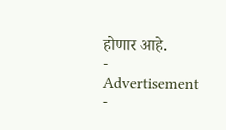होणार आहे.
- Advertisement -